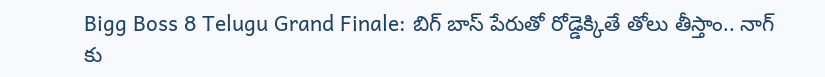Bigg Boss 8 Telugu Grand Finale: బిగ్ బాస్ పేరుతో రోడ్డెక్కితే తోలు తీస్తాం.. నాగ్ కు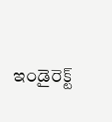ఇండైరెక్ట్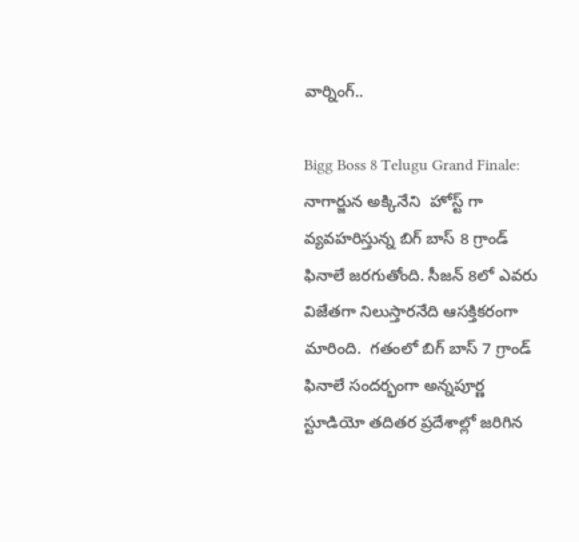వార్నింగ్..

Bigg Boss 8 Telugu Grand Finale: నాగార్జున అక్కినేని  హోస్ట్ గా వ్యవహరిస్తున్న బిగ్ బాస్ 8 గ్రాండ్ ఫినాలే జరగుతోంది. సీజన్ 8లో ఎవరు విజేతగా నిలుస్తారనేది ఆసక్తికరంగా మారింది.  గతంలో బిగ్ బాస్ 7 గ్రాండ్ ఫినాలే సందర్భంగా అన్నపూర్ణ స్టూడియో తదితర ప్రదేశాల్లో జరిగిన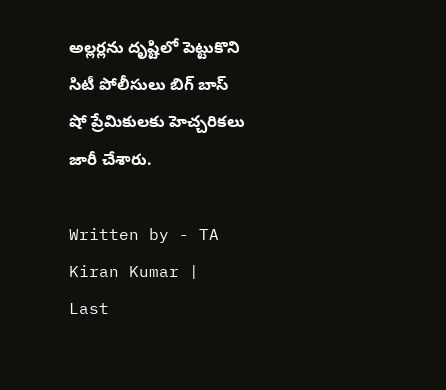అల్లర్లను దృష్టిలో పెట్టుకొని సిటీ పోలీసులు బిగ్ బాస్ షో ప్రేమికులకు హెచ్చరికలు జారీ చేశారు.

Written by - TA Kiran Kumar | Last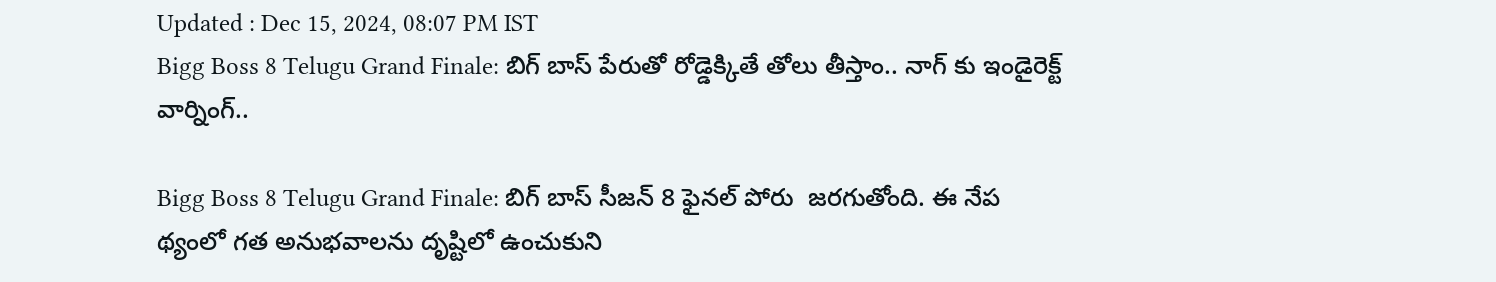Updated : Dec 15, 2024, 08:07 PM IST
Bigg Boss 8 Telugu Grand Finale: బిగ్ బాస్ పేరుతో రోడ్డెక్కితే తోలు తీస్తాం.. నాగ్ కు ఇండైరెక్ట్ వార్నింగ్..

Bigg Boss 8 Telugu Grand Finale: బిగ్ బాస్ సీజన్ 8 ఫైనల్ పోరు  జరగుతోంది. ఈ నేప థ్యంలో గత అనుభవాలను దృష్టిలో ఉంచుకుని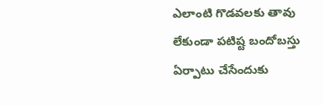ఎలాంటి గొడవలకు తావు లేకుండా పటిష్ట బందోబస్తు ఏర్పాటు చేసేందుకు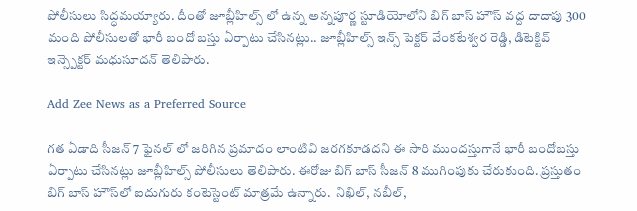పోలీసులు సిద్ధమయ్యారు. దీంతో జూబ్లీహిల్స్ లో ఉన్న అన్నపూర్ణ స్టూడియోలోని బిగ్ బాస్ హౌస్ వద్ద దాదాపు 300 మంది పోలీసులతో భారీ బందో బస్తు ఏర్పాటు చేసినట్లు.. జూబ్లీహిల్స్ ఇన్స్ పెక్టర్ వేంకటేశ్వర రెడ్డి, డిటెక్టివ్ ఇన్స్పెక్టర్ మధుసూదన్ తెలిపారు.

Add Zee News as a Preferred Source

గత ఏడాది సీజన్ 7 ఫైనల్ లో జరిగిన ప్రమాదం లాంటివి జరగకూడదని ఈ సారి ముందస్తుగానే భారీ బందోబస్తు ఏర్పాటు చేసినట్లు జూబ్లీహిల్స్ పోలీసులు తెలిపారు. ఈరోజు బిగ్ బాస్ సీజన్ 8 ముగింపుకు చేరుకుంది. ప్రస్తుతం బిగ్ బాస్ హౌస్‌లో ఐదుగురు కంటెస్టెంట్ మాత్రమే ఉన్నారు.  నిఖిల్, నబీల్,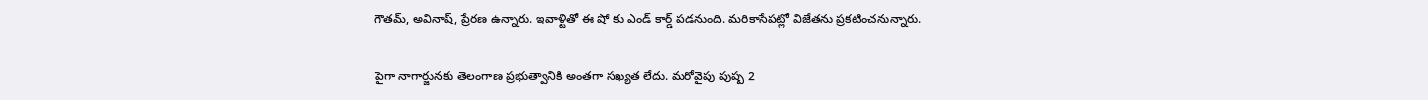గౌతమ్, అవినాష్, ప్రేరణ ఉన్నారు. ఇవాళ్టితో ఈ షో కు ఎండ్ కార్డ్ పడనుంది. మరికాసేపట్లో విజేతను ప్రకటించనున్నారు.

పైగా నాగార్జునకు తెలంగాణ ప్రభుత్వానికి అంతగా సఖ్యత లేదు. మరోవైపు పుష్ప 2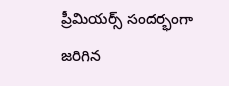ప్రీమియర్స్ సందర్భంగా జరిగిన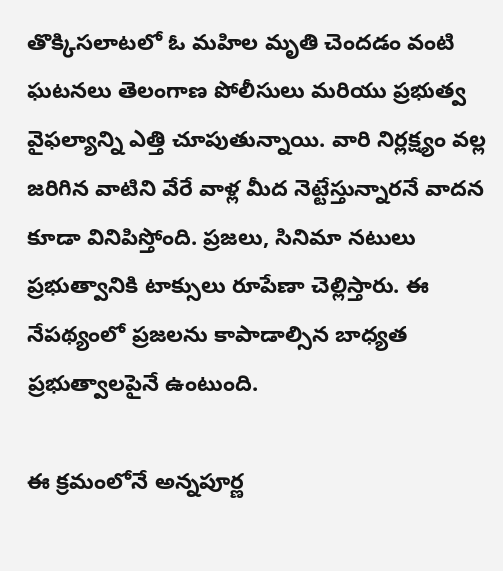తొక్కిసలాటలో ఓ మహిల మృతి చెందడం వంటి ఘటనలు తెలంగాణ పోలీసులు మరియు ప్రభుత్వ వైఫల్యాన్ని ఎత్తి చూపుతున్నాయి. వారి నిర్లక్ష్యం వల్ల జరిగిన వాటిని వేరే వాళ్ల మీద నెట్టేస్తున్నారనే వాదన కూడా వినిపిస్తోంది. ప్రజలు, సినిమా నటులు ప్రభుత్వానికి టాక్సులు రూపేణా చెల్లిస్తారు. ఈ నేపథ్యంలో ప్రజలను కాపాడాల్సిన బాధ్యత ప్రభుత్వాలపైనే ఉంటుంది.

ఈ క్రమంలోనే అన్నపూర్ణ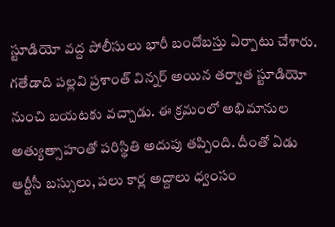స్టూడియో వద్ద పోలీసులు భారీ బందోబస్తు ఏర్పాటు చేశారు. గతేడాది పల్లవి ప్రశాంత్ విన్నర్ అయిన తర్వాత స్టూడియో నుంచి బయటకు వచ్చాడు. ఈ క్రమంలో అభిమానుల అత్యుత్సాహంతో పరిస్థితి అదుపు తప్పింది. దీంతో ఏడు ఆర్టీసీ బస్సులు, పలు కార్ల అద్దాలు ధ్వంసం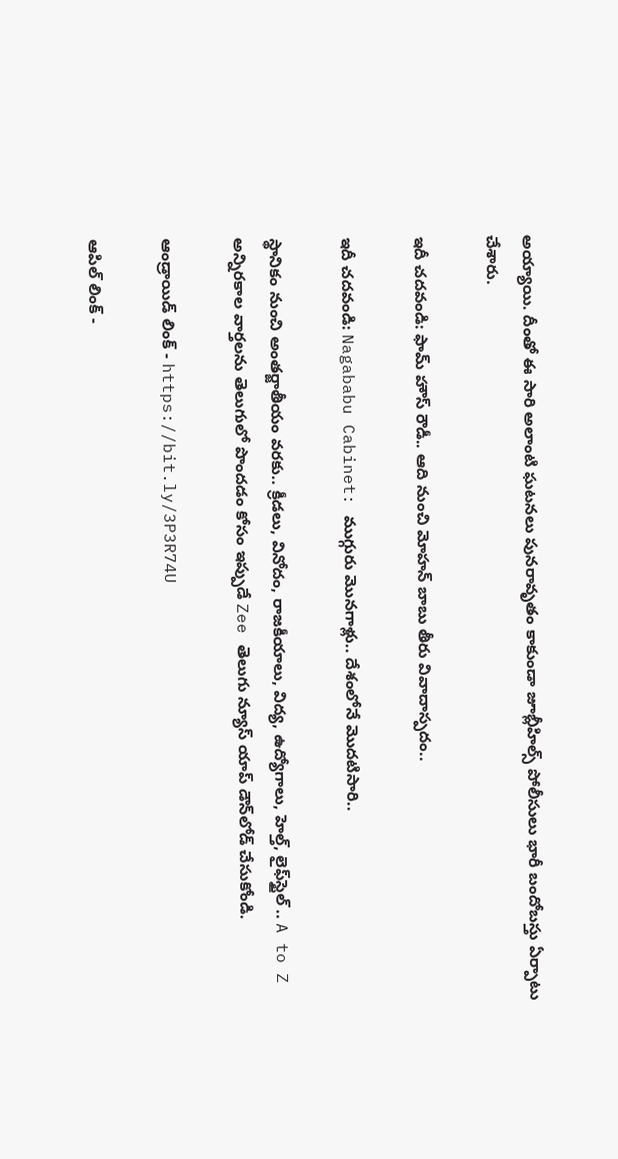అయ్యాయి. దీంతో ఈ సారి అలాంటి ఘటనలు పునరావృతం కాకుండా జూబ్లీహిల్స్ పోలీసులు భారీ బందోబస్తు ఏర్పాటు చేశారు.

ఇదీ చదవండి: ఫామ్ హౌస్ రౌడీ.. ఆది నుంచి మోహన్ బాబు తీరు వివాదాస్పదం..

ఇదీ చదవండి: Nagababu Cabinet: ముగ్గురు మొనగాళ్లు.. దేశంలోనే మొదటిసారి..

స్థానికం నుంచి అంతర్జాతీయం వరకు.. క్రీడలు, వినోదం, రాజకీయాలు, విద్య, ఉద్యోగాలు, హెల్త్, లైఫ్‌స్టైల్ .. A to Z అన్నిరకాల వార్తలను తెలుగులో పొందడం కోసం ఇప్పుడే Zee తెలుగు న్యూస్ యాప్ డౌన్‌లోడ్ చేసుకోండి.

ఆండ్రాయిడ్ లింక్ - https://bit.ly/3P3R74U

ఆపిల్ లింక్ -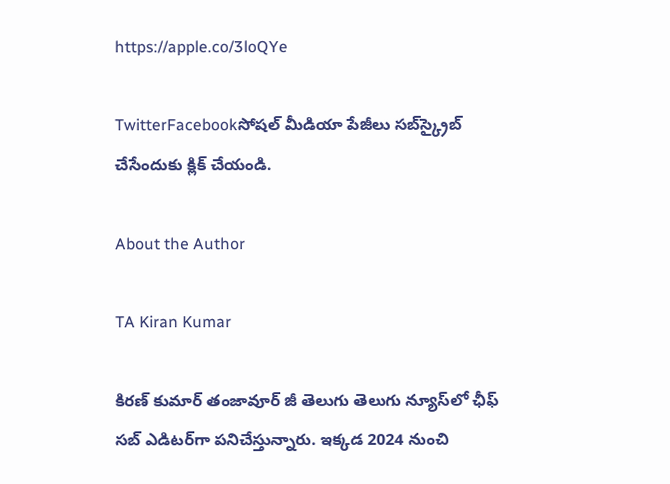https://apple.co/3loQYe

TwitterFacebookసోషల్ మీడియా పేజీలు సబ్‌స్క్రైబ్ చేసేందుకు క్లిక్ చేయండి.

About the Author

TA Kiran Kumar

కిరణ్ కుమార్ తంజావూర్ జీ తెలుగు తెలుగు న్యూస్‌లో ఛీఫ్ సబ్ ఎడిటర్‌గా పనిచేస్తున్నారు. ఇక్కడ 2024 నుంచి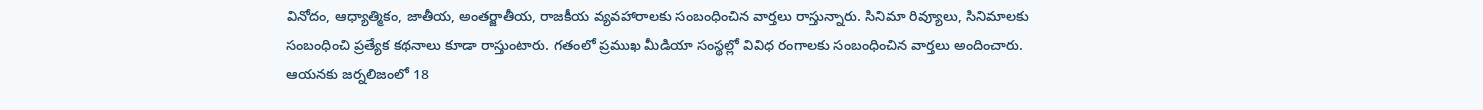వినోదం, ఆధ్యాత్మికం, జాతీయ, అంతర్జాతీయ, రాజకీయ వ్యవహారాలకు సంబంధించిన వార్తలు రాస్తున్నారు. సినిమా రివ్యూలు, సినిమాలకు సంబంధించి ప్రత్యేక కథనాలు కూడా రాస్తుంటారు. గతంలో ప్రముఖ మీడియా సంస్థల్లో వివిధ రంగాలకు సంబంధించిన వార్తలు అందించారు. ఆయనకు జర్నలిజంలో 18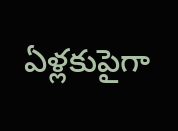ఏళ్లకుపైగా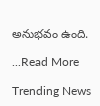అనుభవం ఉంది.

...Read More

Trending News